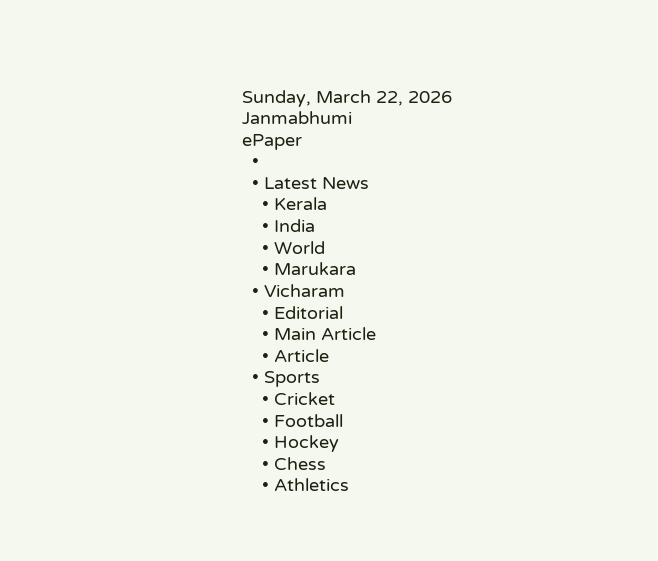Sunday, March 22, 2026
Janmabhumi
ePaper
  •
  • Latest News
    • Kerala
    • India
    • World
    • Marukara
  • Vicharam
    • Editorial
    • Main Article
    • Article
  • Sports
    • Cricket
    • Football
    • Hockey
    • Chess
    • Athletics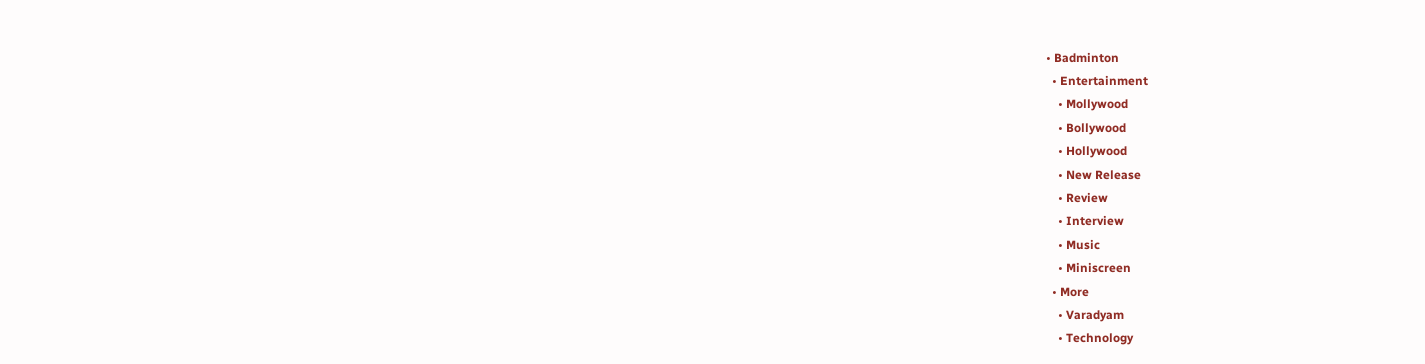• Badminton
  • Entertainment
    • Mollywood
    • Bollywood
    • Hollywood
    • New Release
    • Review
    • Interview
    • Music
    • Miniscreen
  • More
    • Varadyam
    • Technology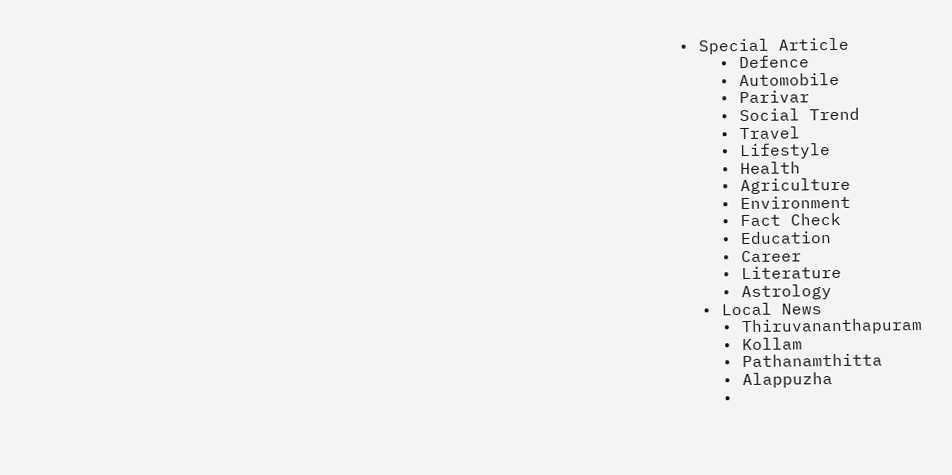• Special Article
    • Defence
    • Automobile
    • Parivar
    • Social Trend
    • Travel
    • Lifestyle
    • Health
    • Agriculture
    • Environment
    • Fact Check
    • Education
    • Career
    • Literature
    • Astrology
  • Local News
    • Thiruvananthapuram
    • Kollam
    • Pathanamthitta
    • Alappuzha
    •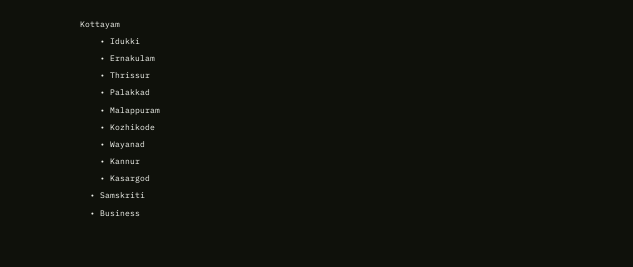Kottayam
    • Idukki
    • Ernakulam
    • Thrissur
    • Palakkad
    • Malappuram
    • Kozhikode
    • Wayanad
    • Kannur
    • Kasargod
  • Samskriti
  • Business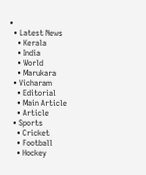•
  • Latest News
    • Kerala
    • India
    • World
    • Marukara
  • Vicharam
    • Editorial
    • Main Article
    • Article
  • Sports
    • Cricket
    • Football
    • Hockey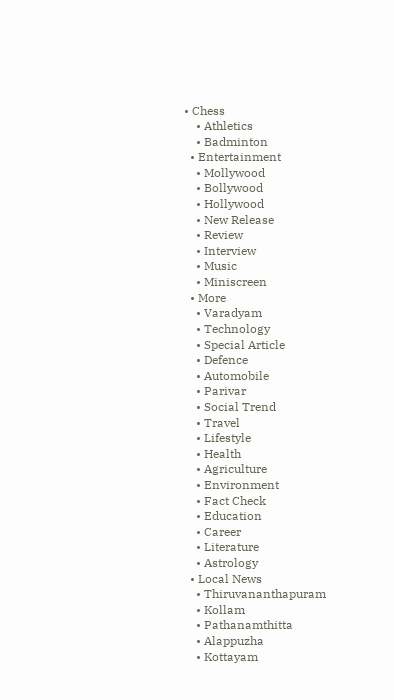• Chess
    • Athletics
    • Badminton
  • Entertainment
    • Mollywood
    • Bollywood
    • Hollywood
    • New Release
    • Review
    • Interview
    • Music
    • Miniscreen
  • More
    • Varadyam
    • Technology
    • Special Article
    • Defence
    • Automobile
    • Parivar
    • Social Trend
    • Travel
    • Lifestyle
    • Health
    • Agriculture
    • Environment
    • Fact Check
    • Education
    • Career
    • Literature
    • Astrology
  • Local News
    • Thiruvananthapuram
    • Kollam
    • Pathanamthitta
    • Alappuzha
    • Kottayam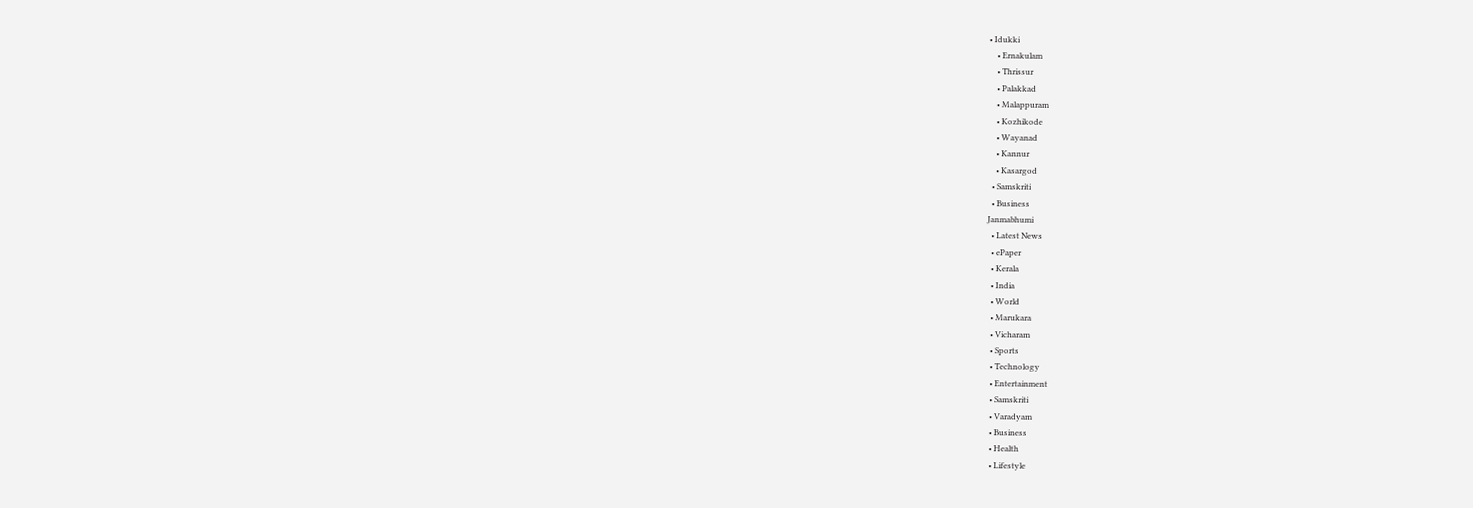• Idukki
    • Ernakulam
    • Thrissur
    • Palakkad
    • Malappuram
    • Kozhikode
    • Wayanad
    • Kannur
    • Kasargod
  • Samskriti
  • Business
Janmabhumi
  • Latest News
  • ePaper
  • Kerala
  • India
  • World
  • Marukara
  • Vicharam
  • Sports
  • Technology
  • Entertainment
  • Samskriti
  • Varadyam
  • Business
  • Health
  • Lifestyle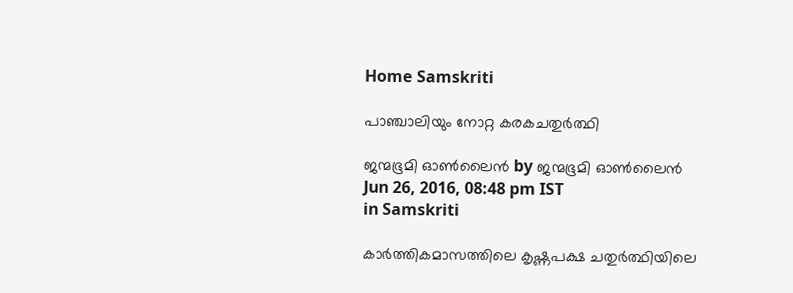Home Samskriti

പാഞ്ചാലിയും നോറ്റ കരകചതുര്‍ത്ഥി

ജന്മഭൂമി ഓണ്‍ലൈന്‍ by ജന്മഭൂമി ഓണ്‍ലൈന്‍
Jun 26, 2016, 08:48 pm IST
in Samskriti

കാര്‍ത്തികമാസത്തിലെ കൃഷ്ണപക്ഷ ചതുര്‍ത്ഥിയിലെ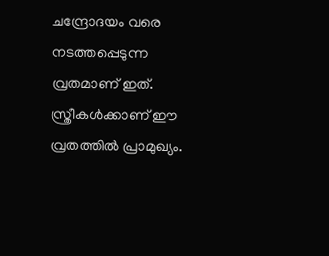ചന്ദ്രോദയം വരെ നടത്തപ്പെടുന്ന വ്രതമാണ് ഇത്. സ്ത്രീകള്‍ക്കാണ് ഈ വ്രതത്തില്‍ പ്രാമുഖ്യം.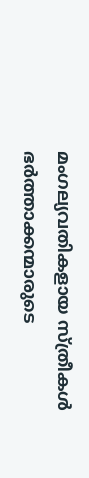മംഗല്യവതികളായ സ്ത്രീകള്‍ ഭര്‍ത്താക്കന്മാരുടെ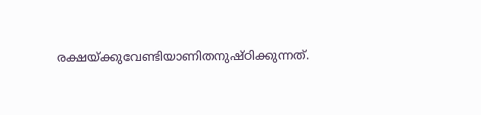രക്ഷയ്‌ക്കുവേണ്ടിയാണിതനുഷ്ഠിക്കുന്നത്.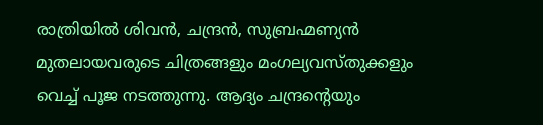രാത്രിയില്‍ ശിവന്‍, ചന്ദ്രന്‍, സുബ്രഹ്മണ്യന്‍ മുതലായവരുടെ ചിത്രങ്ങളും മംഗല്യവസ്തുക്കളും വെച്ച് പൂജ നടത്തുന്നു. ആദ്യം ചന്ദ്രന്റെയും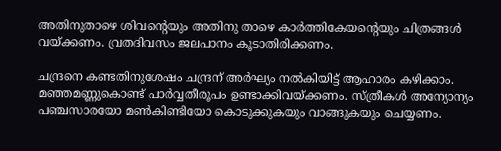അതിനുതാഴെ ശിവന്റെയും അതിനു താഴെ കാര്‍ത്തികേയന്റെയും ചിത്രങ്ങള്‍ വയ്‌ക്കണം. വ്രതദിവസം ജലപാനം കൂടാതിരിക്കണം.

ചന്ദ്രനെ കണ്ടതിനുശേഷം ചന്ദ്രന് അര്‍ഘ്യം നല്‍കിയിട്ട് ആഹാരം കഴിക്കാം. മഞ്ഞമണ്ണുകൊണ്ട് പാര്‍വ്വതീരൂപം ഉണ്ടാക്കിവയ്‌ക്കണം. സ്ത്രീകള്‍ അന്യോന്യം പഞ്ചസാരയോ മണ്‍കിണ്ടിയോ കൊടുക്കുകയും വാങ്ങുകയും ചെയ്യണം.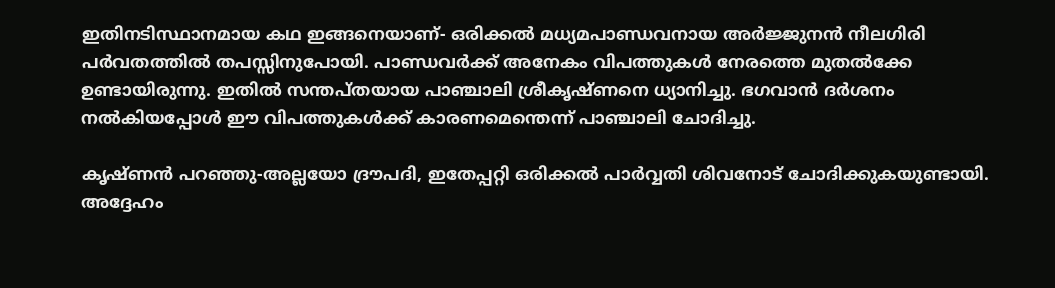ഇതിനടിസ്ഥാനമായ കഥ ഇങ്ങനെയാണ്- ഒരിക്കല്‍ മധ്യമപാണ്ഡവനായ അര്‍ജ്ജുനന്‍ നീലഗിരി പര്‍വതത്തില്‍ തപസ്സിനുപോയി. പാണ്ഡവര്‍ക്ക് അനേകം വിപത്തുകള്‍ നേരത്തെ മുതല്‍ക്കേ ഉണ്ടായിരുന്നു. ഇതില്‍ സന്തപ്തയായ പാഞ്ചാലി ശ്രീകൃഷ്ണനെ ധ്യാനിച്ചു. ഭഗവാന്‍ ദര്‍ശനം നല്‍കിയപ്പോള്‍ ഈ വിപത്തുകള്‍ക്ക് കാരണമെന്തെന്ന് പാഞ്ചാലി ചോദിച്ചു.

കൃഷ്ണന്‍ പറഞ്ഞു-അല്ലയോ ദ്രൗപദി, ഇതേപ്പറ്റി ഒരിക്കല്‍ പാര്‍വ്വതി ശിവനോട് ചോദിക്കുകയുണ്ടായി. അദ്ദേഹം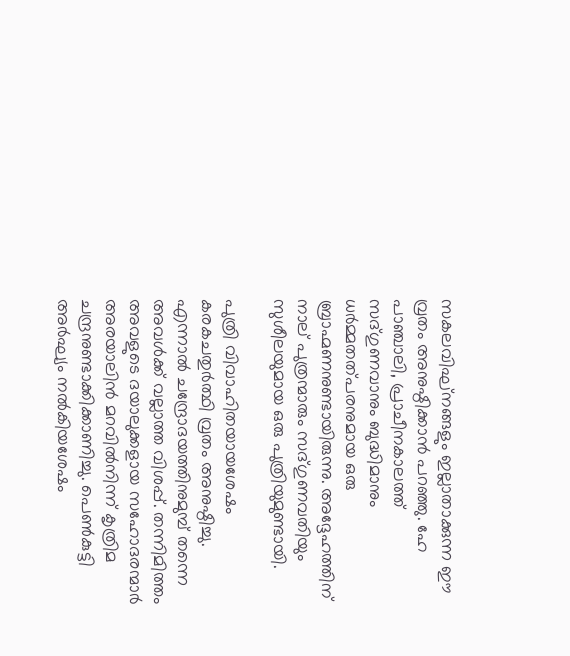സകലവിഘ്‌നങ്ങളും ഇല്ലാതാക്കുന്ന ഈ വ്രതം അനുഷ്ഠിക്കാന്‍ പറഞ്ഞു. ഹേ പാഞ്ചാലി, പ്രാചീനകാലത്ത് സദ്ഗുണവാനും ബുദ്ധിമാനും ധര്‍മ്മതത്പരനുമായ ഒരു ബ്രാഹ്മണനുണ്ടായിരുന്നു. അദ്ദേഹത്തിന് നാല് പുത്രന്മാരും സദ്ഗുണവതിയും സുശീലയുമായ ഒരു പുത്രിയുമുണ്ടായി.

പുത്രി വിവാഹിതയായശേഷം കരകചതുര്‍ത്ഥി വ്രതം അനുഷ്ഠിച്ചു. എന്നാല്‍ ചന്ദ്രോദയത്തിനുമുമ്പ് തന്നെ അവള്‍ക്ക് വല്ലാത്ത വിശപ്പ്. തന്നിമിത്തം അവളുടെ ദയാലുക്കളായ സഹോദരന്മാര്‍ അരയാലിന്‍ മറവില്‍നിന്ന് കൃത്രിമ ചന്ദ്രനുണ്ടാക്കിക്കാണിച്ചു. പെണ്‍കുട്ടി അര്‍ഘ്യം നല്‍കിയശേഷം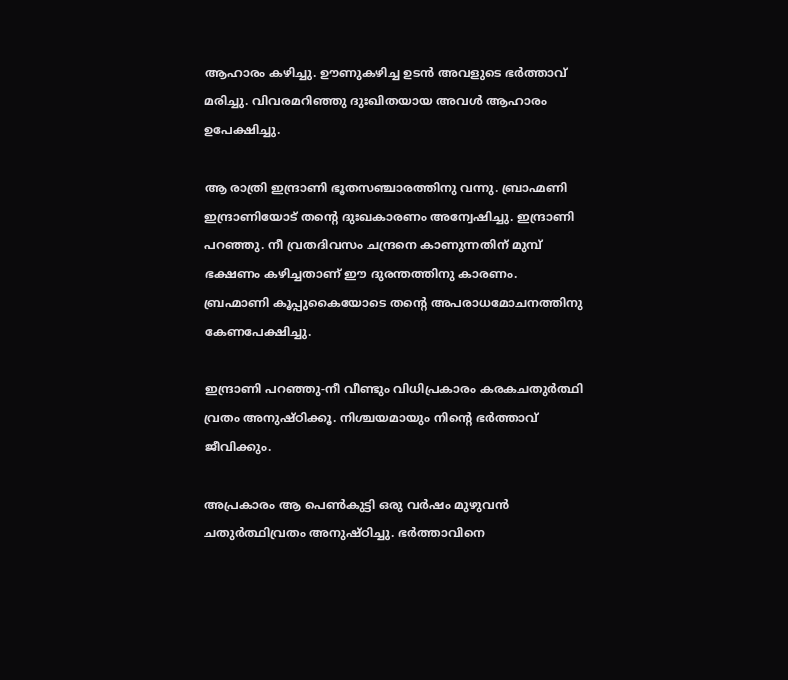ആഹാരം കഴിച്ചു. ഊണുകഴിച്ച ഉടന്‍ അവളുടെ ഭര്‍ത്താവ് മരിച്ചു. വിവരമറിഞ്ഞു ദുഃഖിതയായ അവള്‍ ആഹാരം ഉപേക്ഷിച്ചു.

ആ രാത്രി ഇന്ദ്രാണി ഭൂതസഞ്ചാരത്തിനു വന്നു. ബ്രാഹ്മണി ഇന്ദ്രാണിയോട് തന്റെ ദുഃഖകാരണം അന്വേഷിച്ചു. ഇന്ദ്രാണി പറഞ്ഞു. നീ വ്രതദിവസം ചന്ദ്രനെ കാണുന്നതിന് മുമ്പ് ഭക്ഷണം കഴിച്ചതാണ് ഈ ദുരന്തത്തിനു കാരണം. ബ്രഹ്മാണി കൂപ്പുകൈയോടെ തന്റെ അപരാധമോചനത്തിനു കേണപേക്ഷിച്ചു.

ഇന്ദ്രാണി പറഞ്ഞു-നീ വീണ്ടും വിധിപ്രകാരം കരകചതുര്‍ത്ഥി വ്രതം അനുഷ്ഠിക്കൂ. നിശ്ചയമായും നിന്റെ ഭര്‍ത്താവ് ജീവിക്കും.

അപ്രകാരം ആ പെണ്‍കുട്ടി ഒരു വര്‍ഷം മുഴുവന്‍ ചതുര്‍ത്ഥിവ്രതം അനുഷ്ഠിച്ചു. ഭര്‍ത്താവിനെ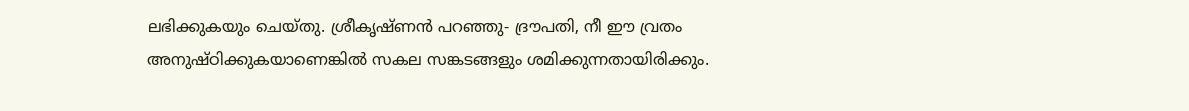ലഭിക്കുകയും ചെയ്തു. ശ്രീകൃഷ്ണന്‍ പറഞ്ഞു- ദ്രൗപതി, നീ ഈ വ്രതം അനുഷ്ഠിക്കുകയാണെങ്കില്‍ സകല സങ്കടങ്ങളും ശമിക്കുന്നതായിരിക്കും.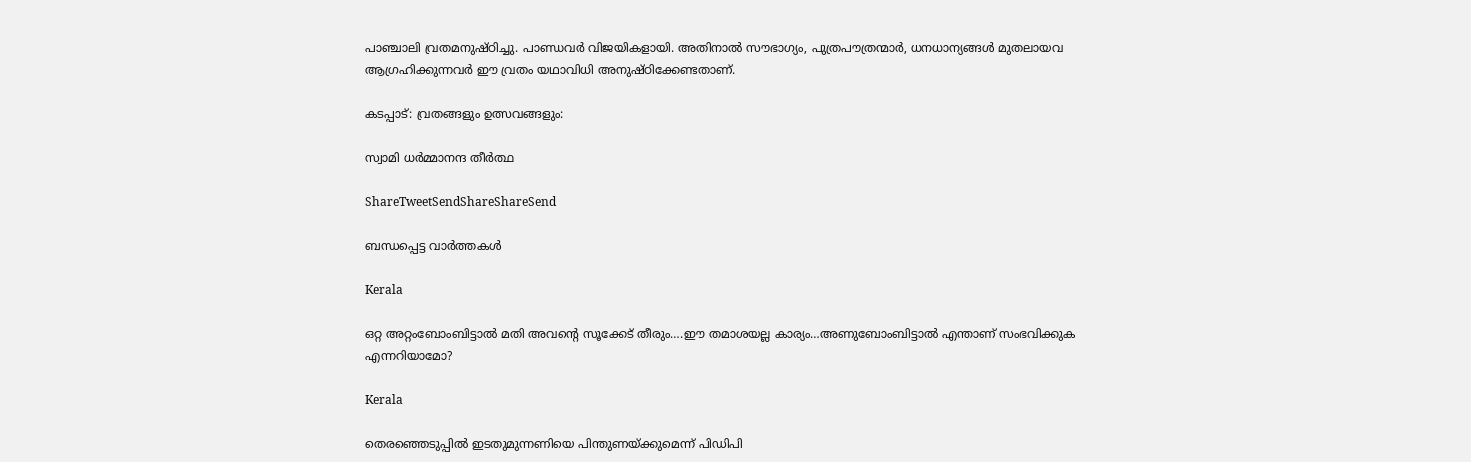പാഞ്ചാലി വ്രതമനുഷ്ഠിച്ചു. പാണ്ഡവര്‍ വിജയികളായി. അതിനാല്‍ സൗഭാഗ്യം, പുത്രപൗത്രന്മാര്‍, ധനധാന്യങ്ങള്‍ മുതലായവ ആഗ്രഹിക്കുന്നവര്‍ ഈ വ്രതം യഥാവിധി അനുഷ്ഠിക്കേണ്ടതാണ്.

കടപ്പാട്: വ്രതങ്ങളും ഉത്സവങ്ങളും:

സ്വാമി ധര്‍മ്മാനന്ദ തീര്‍ത്ഥ

ShareTweetSendShareShareSend

ബന്ധപ്പെട്ട വാര്‍ത്തകള്‍

Kerala

ഒറ്റ അറ്റംബോംബിട്ടാൽ മതി അവന്റെ സൂക്കേട് തീരും….ഈ തമാശയല്ല കാര്യം…അണുബോംബിട്ടാല്‍ എന്താണ് സംഭവിക്കുക എന്നറിയാമോ?

Kerala

തെരഞ്ഞെടുപ്പില്‍ ഇടതുമുന്നണിയെ പിന്തുണയ്‌ക്കുമെന്ന് പിഡിപി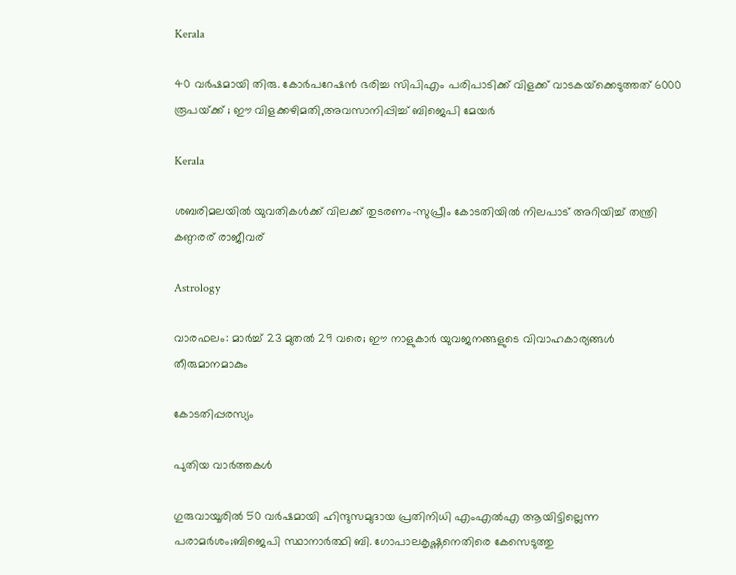Kerala

40 വര്‍ഷമായി തിരു. കോര്‍പറേഷന്‍ ഭരിച്ച സിപിഎം പരിപാടിക്ക് വിളക്ക് വാടകയ്‌ക്കെടുത്തത് 6000 രൂപയ്‌ക്ക് ; ഈ വിളക്കഴിമതി,അവസാനിപ്പിച്ച് ബിജെപി മേയര്‍

Kerala

ശബരിമലയില്‍ യുവതികള്‍ക്ക് വിലക്ക് തുടരണം-സുപ്രീം കോടതിയില്‍ നിലപാട് അറിയിച്ച് തന്ത്രി കണ്ഠരര് രാജീവര്

Astrology

വാരഫലം: മാര്‍ച്ച് 23 മുതല്‍ 29 വരെ; ഈ നാളുകാര്‍ യുവജനങ്ങളുടെ വിവാഹകാര്യങ്ങള്‍ തീരുമാനമാകും

കോടതിപ്പരസ്യം

പുതിയ വാര്‍ത്തകള്‍

ഗുരുവായൂരില്‍ 50 വര്‍ഷമായി ഹിന്ദുസമുദായ പ്രതിനിധി എംഎല്‍എ ആയിട്ടില്ലെന്ന പരാമര്‍ശം;ബിജെപി സ്ഥാനാര്‍ത്ഥി ബി. ഗോപാലകൃഷ്ണനെതിരെ കേസെടുത്തു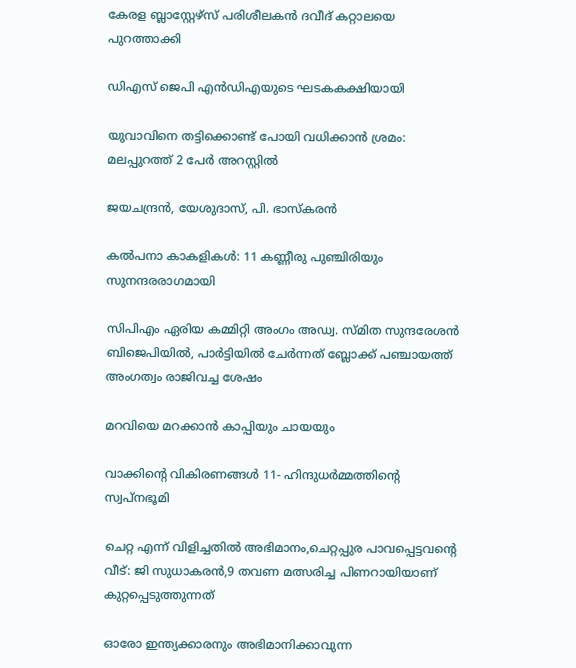കേരള ബ്ലാസ്റ്റേഴ്സ് പരിശീലകന്‍ ദവീദ് കറ്റാലയെ പുറത്താക്കി

ഡിഎസ് ജെപി എൻഡിഎയുടെ ഘടകകക്ഷിയായി

യുവാവിനെ തട്ടിക്കൊണ്ട് പോയി വധിക്കാന്‍ ശ്രമം: മലപ്പുറത്ത് 2 പേര്‍ അറസ്റ്റില്‍

ജയചന്ദ്രന്‍, യേശുദാസ്, പി. ഭാസ്‌കരന്‍

കല്‍പനാ കാകളികള്‍: 11 കണ്ണീരു പുഞ്ചിരിയും സുനന്ദരരാഗമായി

സിപിഎം ഏരിയ കമ്മിറ്റി അംഗം അഡ്വ. സ്മിത സുന്ദരേശന്‍ ബിജെപിയില്‍, പാര്‍ട്ടിയില്‍ ചേര്‍ന്നത് ബ്ലോക്ക് പഞ്ചായത്ത് അംഗത്വം രാജിവച്ച ശേഷം

മറവിയെ മറക്കാന്‍ കാപ്പിയും ചായയും

വാക്കിന്റെ വികിരണങ്ങള്‍ 11- ഹിന്ദുധര്‍മ്മത്തിന്റെ സ്വപ്‌നഭൂമി

ചെറ്റ എന്ന് വിളിച്ചതില്‍ അഭിമാനം,ചെറ്റപ്പുര പാവപ്പെട്ടവന്റെ വീട്: ജി സുധാകരന്‍,9 തവണ മത്സരിച്ച പിണറായിയാണ് കുറ്റപ്പെടുത്തുന്നത്

ഓരോ ഇന്ത്യക്കാരനും അഭിമാനിക്കാവുന്ന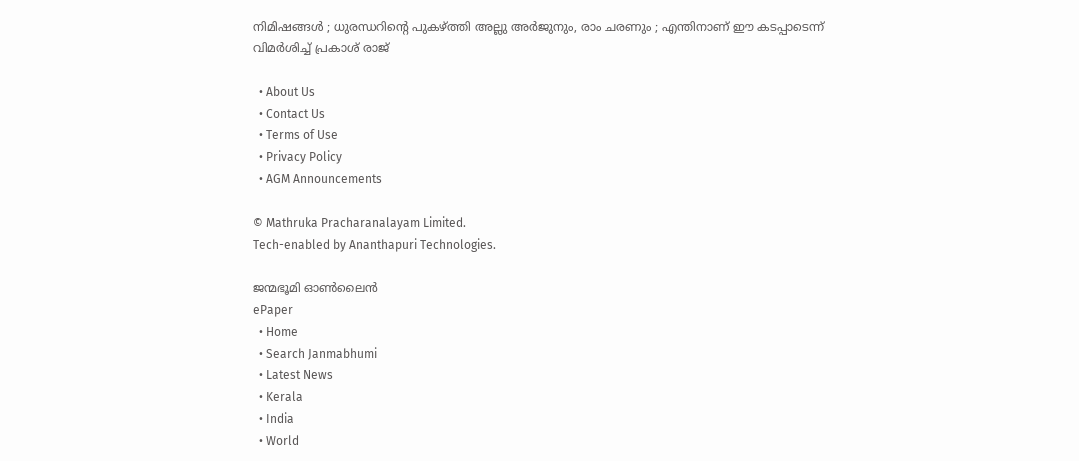നിമിഷങ്ങൾ ; ധുരന്ധറിന്റെ പുകഴ്‌ത്തി അല്ലു അർജുനും, രാം ചരണും ; എന്തിനാണ് ഈ കടപ്പാടെന്ന് വിമർശിച്ച് പ്രകാശ് രാജ്

  • About Us
  • Contact Us
  • Terms of Use
  • Privacy Policy
  • AGM Announcements

© Mathruka Pracharanalayam Limited.
Tech-enabled by Ananthapuri Technologies.

ജന്മഭൂമി ഓണ്‍ലൈന്‍
ePaper
  • Home
  • Search Janmabhumi
  • Latest News
  • Kerala
  • India
  • World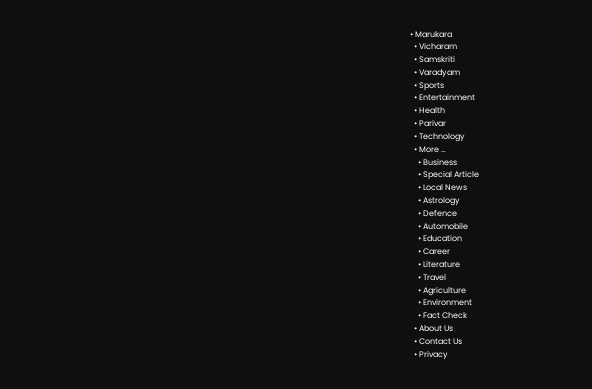• Marukara
  • Vicharam
  • Samskriti
  • Varadyam
  • Sports
  • Entertainment
  • Health
  • Parivar
  • Technology
  • More …
    • Business
    • Special Article
    • Local News
    • Astrology
    • Defence
    • Automobile
    • Education
    • Career
    • Literature
    • Travel
    • Agriculture
    • Environment
    • Fact Check
  • About Us
  • Contact Us
  • Privacy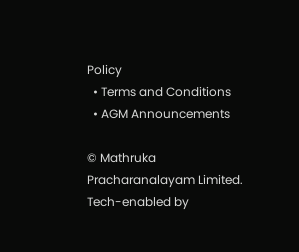Policy
  • Terms and Conditions
  • AGM Announcements

© Mathruka Pracharanalayam Limited.
Tech-enabled by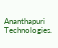Ananthapuri Technologies.